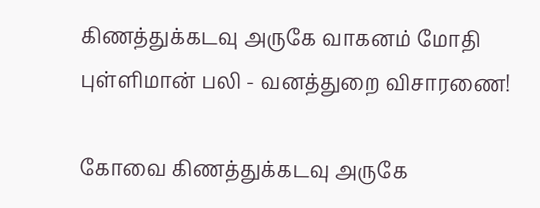கிணத்துக்கடவு அருகே வாகனம் மோதி புள்ளிமான் பலி - வனத்துறை விசாரணை!

கோவை கிணத்துக்கடவு அருகே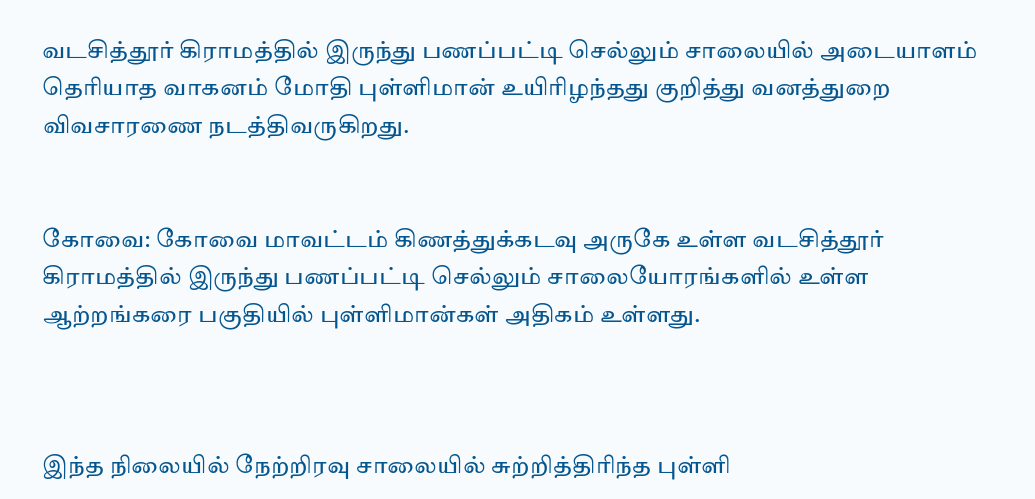வடசித்தூர் கிராமத்தில் இருந்து பணப்பட்டி செல்லும் சாலையில் அடையாளம் தெரியாத வாகனம் மோதி புள்ளிமான் உயிரிழந்தது குறித்து வனத்துறை விவசாரணை நடத்திவருகிறது.


கோவை: கோவை மாவட்டம் கிணத்துக்கடவு அருகே உள்ள வடசித்தூர் கிராமத்தில் இருந்து பணப்பட்டி செல்லும் சாலையோரங்களில் உள்ள ஆற்றங்கரை பகுதியில் புள்ளிமான்கள் அதிகம் உள்ளது.



இந்த நிலையில் நேற்றிரவு சாலையில் சுற்றித்திரிந்த புள்ளி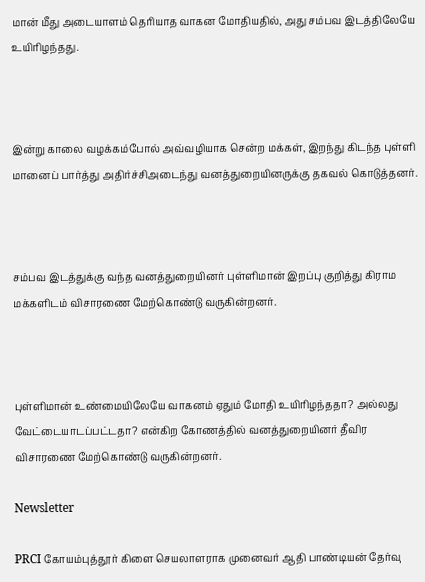மான் மீது அடையாளம் தெரியாத வாகன மோதியதில், அது சம்பவ இடத்திலேயே உயிரிழந்தது.



இன்று காலை வழக்கம்போல் அவ்வழியாக சென்ற மக்கள், இறந்து கிடந்த புள்ளி மானைப் பார்த்து அதிர்ச்சிஅடைந்து வனத்துறையினருக்கு தகவல் கொடுத்தனர்.



சம்பவ இடத்துக்கு வந்த வனத்துறையினர் புள்ளிமான் இறப்பு குறித்து கிராம மக்களிடம் விசாரணை மேற்கொண்டு வருகின்றனர்.



புள்ளிமான் உண்மையிலேயே வாகனம் ஏதும் மோதி உயிரிழந்ததா? அல்லது வேட்டையாடப்பட்டதா? என்கிற கோணத்தில் வனத்துறையினர் தீவிர விசாரணை மேற்கொண்டு வருகின்றனர்.

Newsletter

PRCI கோயம்புத்தூர் கிளை செயலாளராக முனைவர் ஆதி பாண்டியன் தேர்வு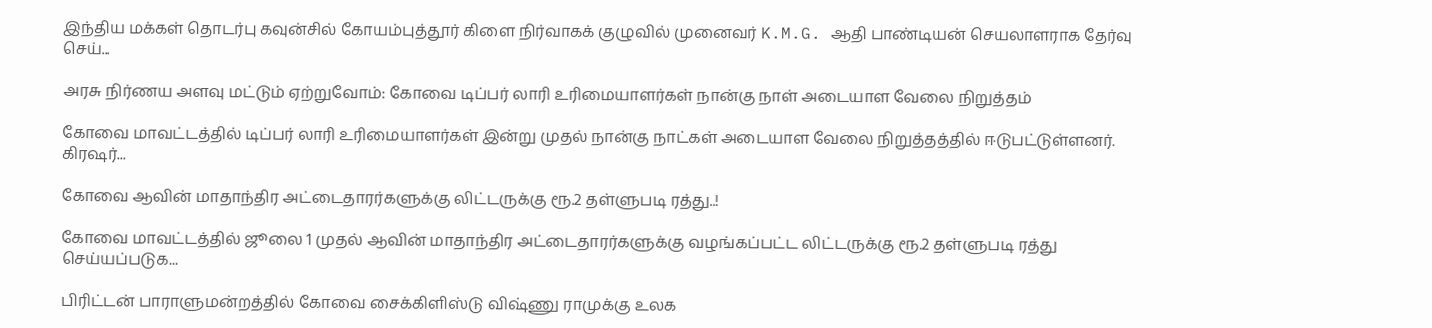இந்திய மக்கள் தொடர்பு கவுன்சில் கோயம்புத்தூர் கிளை நிர்வாகக் குழுவில் முனைவர் K.M.G. ஆதி பாண்டியன் செயலாளராக தேர்வு செய்...

அரசு நிர்ணய அளவு மட்டும் ஏற்றுவோம்: கோவை டிப்பர் லாரி உரிமையாளர்கள் நான்கு நாள் அடையாள வேலை நிறுத்தம்

கோவை மாவட்டத்தில் டிப்பர் லாரி உரிமையாளர்கள் இன்று முதல் நான்கு நாட்கள் அடையாள வேலை நிறுத்தத்தில் ஈடுபட்டுள்ளனர். கிரஷர்...

கோவை ஆவின் மாதாந்திர அட்டைதாரர்களுக்கு லிட்டருக்கு ரூ.2 தள்ளுபடி ரத்து..!

கோவை மாவட்டத்தில் ஜூலை 1 முதல் ஆவின் மாதாந்திர அட்டைதாரர்களுக்கு வழங்கப்பட்ட லிட்டருக்கு ரூ.2 தள்ளுபடி ரத்து செய்யப்படுக...

பிரிட்டன் பாராளுமன்றத்தில் கோவை சைக்கிளிஸ்டு விஷ்ணு ராமுக்கு உலக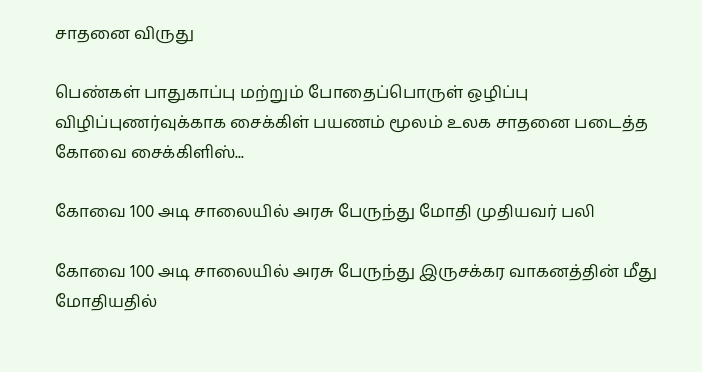சாதனை விருது

பெண்கள் பாதுகாப்பு மற்றும் போதைப்பொருள் ஒழிப்பு விழிப்புணர்வுக்காக சைக்கிள் பயணம் மூலம் உலக சாதனை படைத்த கோவை சைக்கிளிஸ்...

கோவை 100 அடி சாலையில் அரசு பேருந்து மோதி முதியவர் பலி

கோவை 100 அடி சாலையில் அரசு பேருந்து இருசக்கர வாகனத்தின் மீது மோதியதில்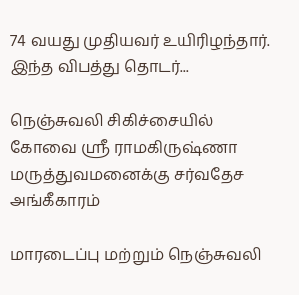74 வயது முதியவர் உயிரிழந்தார். இந்த விபத்து தொடர்...

நெஞ்சுவலி சிகிச்சையில் கோவை ஸ்ரீ ராமகிருஷ்ணா மருத்துவமனைக்கு சர்வதேச அங்கீகாரம்

மாரடைப்பு மற்றும் நெஞ்சுவலி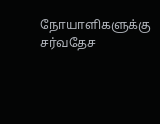நோயாளிகளுக்கு சர்வதேச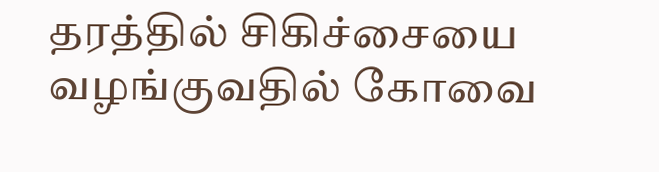தரத்தில் சிகிச்சையை வழங்குவதில் கோவை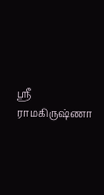ஸ்ரீ ராமகிருஷ்ணா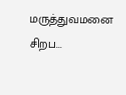மருத்துவமனை சிறப...